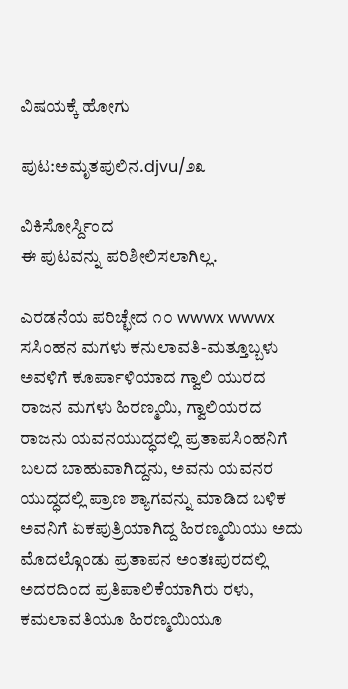ವಿಷಯಕ್ಕೆ ಹೋಗು

ಪುಟ:ಅಮೃತಪುಲಿನ.djvu/೨೩

ವಿಕಿಸೋರ್ಸ್ದಿಂದ
ಈ ಪುಟವನ್ನು ಪರಿಶೀಲಿಸಲಾಗಿಲ್ಲ.

ಎರಡನೆಯ ಪರಿಚ್ಛೇದ ೧೦ wwwx wwwx ಸಸಿಂಹನ ಮಗಳು ಕನುಲಾವತಿ-ಮತ್ತೂಬ್ಬಳು ಅವಳಿಗೆ ಕೂರ್ಪಾಳಿಯಾದ ಗ್ವಾಲಿ ಯುರದ ರಾಜನ ಮಗಳು ಹಿರಣ್ಮಯಿ, ಗ್ವಾಲಿಯರದ ರಾಜನು ಯವನಯುದ್ಧದಲ್ಲಿ ಪ್ರತಾಪಸಿಂಹನಿಗೆ ಬಲದ ಬಾಹುವಾಗಿದ್ದನು, ಅವನು ಯವನರ ಯುದ್ಧದಲ್ಲಿ ಪ್ರಾಣ ಶ್ಯಾಗವನ್ನು ಮಾಡಿದ ಬಳಿಕ ಅವನಿಗೆ ಏಕಪುತ್ರಿಯಾಗಿದ್ದ ಹಿರಣ್ಮಯಿಯು ಅದು ಮೊದಲ್ಗೊಂಡು ಪ್ರತಾಪನ ಅಂತಃಪುರದಲ್ಲಿ ಅದರದಿಂದ ಪ್ರತಿಪಾಲಿಕೆಯಾಗಿರು ರಳು, ಕಮಲಾವತಿಯೂ ಹಿರಣ್ಮಯಿಯೂ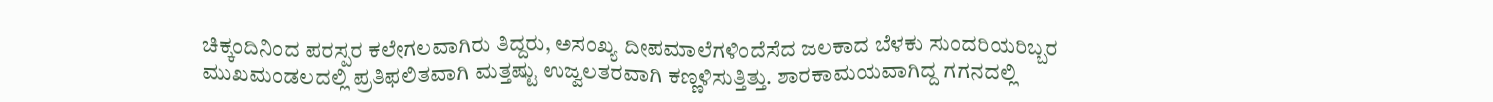ಚಿಕ್ಕಂದಿನಿಂದ ಪರಸ್ಪರ ಕಲೇಗಲವಾಗಿರು ತಿದ್ದರು, ಅಸಂಖ್ಯ ದೀಪಮಾಲೆಗಳಿಂದೆಸೆದ ಜಲಕಾದ ಬೆಳಕು ಸುಂದರಿಯರಿಬ್ಬರ ಮುಖಮಂಡಲದಲ್ಲಿ ಪ್ರತಿಫಲಿತವಾಗಿ ಮತ್ತಷ್ಟು ಉಜ್ವಲತರವಾಗಿ ಕಣ್ಣಳಿಸುತ್ತಿತ್ತು. ಶಾರಕಾಮಯವಾಗಿದ್ದ ಗಗನದಲ್ಲಿ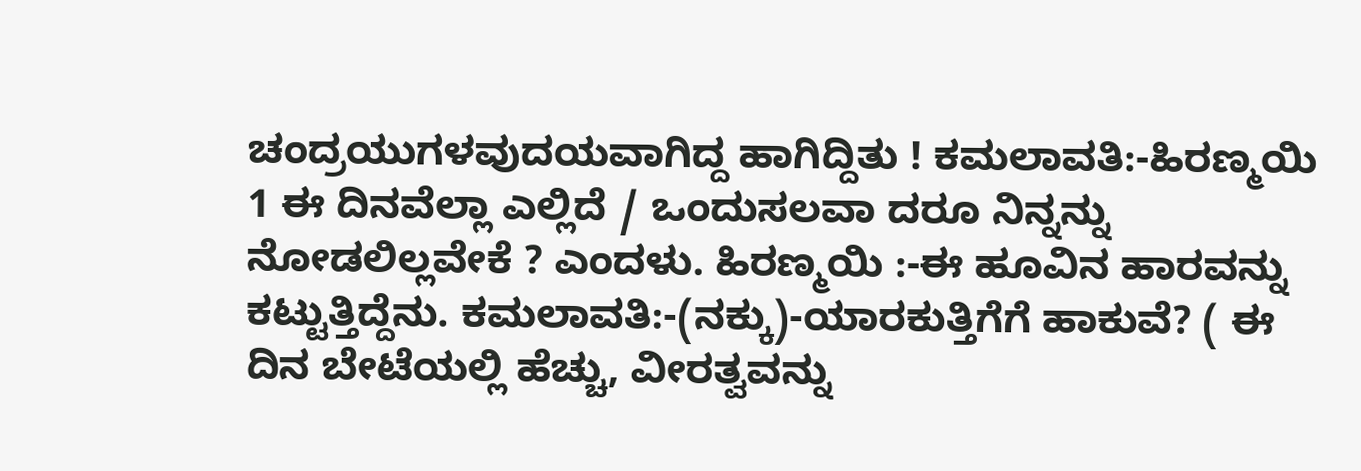ಚಂದ್ರಯುಗಳವುದಯವಾಗಿದ್ದ ಹಾಗಿದ್ದಿತು ! ಕಮಲಾವತಿ:-ಹಿರಣ್ಮಯಿ 1 ಈ ದಿನವೆಲ್ಲಾ ಎಲ್ಲಿದೆ / ಒಂದುಸಲವಾ ದರೂ ನಿನ್ನನ್ನು ನೋಡಲಿಲ್ಲವೇಕೆ ? ಎಂದಳು. ಹಿರಣ್ಮಯಿ :-ಈ ಹೂವಿನ ಹಾರವನ್ನು ಕಟ್ಟುತ್ತಿದ್ದೆನು. ಕಮಲಾವತಿ:-(ನಕ್ಕು)-ಯಾರಕುತ್ತಿಗೆಗೆ ಹಾಕುವೆ? ( ಈ ದಿನ ಬೇಟೆಯಲ್ಲಿ ಹೆಚ್ಚು, ವೀರತ್ವವನ್ನು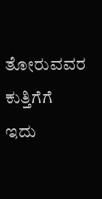ತೋರುವವರ ಕುತ್ತಿಗೆಗೆ ಇದು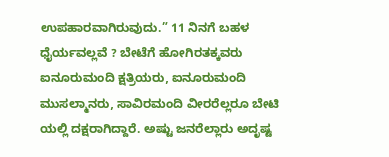ಉಪಹಾರವಾಗಿರುವುದು.” 11 ನಿನಗೆ ಬಹಳ ಧೈರ್ಯವಲ್ಲವೆ ? ಬೇಟೆಗೆ ಹೋಗಿರತಕ್ಕವರು ಐನೂರುಮಂದಿ ಕ್ಷತ್ರಿಯರು, ಐನೂರುಮಂದಿ ಮುಸಲ್ಮಾನರು, ಸಾವಿರಮಂದಿ ವೀರರೆಲ್ಲರೂ ಬೇಟಿ ಯಲ್ಲಿ ದಕ್ಷರಾಗಿದ್ದಾರೆ. ಅಷ್ಟು ಜನರೆಲ್ಲಾರು ಅದೃಷ್ಟ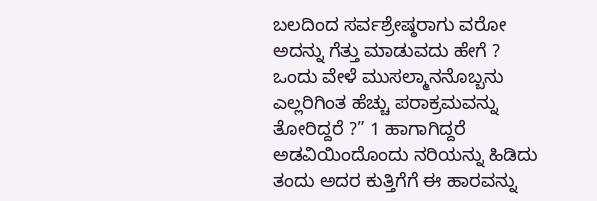ಬಲದಿಂದ ಸರ್ವಶ್ರೇಷ್ಠರಾಗು ವರೋ ಅದನ್ನು ಗೆತ್ತು ಮಾಡುವದು ಹೇಗೆ ? ಒಂದು ವೇಳೆ ಮುಸಲ್ಮಾನನೊಬ್ಬನು ಎಲ್ಲರಿಗಿಂತ ಹೆಚ್ಚು ಪರಾಕ್ರಮವನ್ನು ತೋರಿದ್ದರೆ ?” 1 ಹಾಗಾಗಿದ್ದರೆ ಅಡವಿಯಿಂದೊಂದು ನರಿಯನ್ನು ಹಿಡಿದು ತಂದು ಅದರ ಕುತ್ತಿಗೆಗೆ ಈ ಹಾರವನ್ನು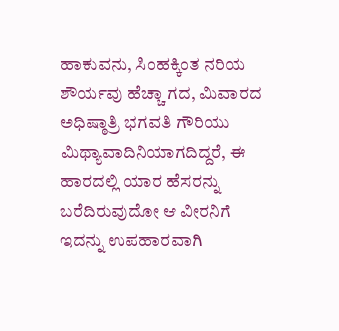ಹಾಕುವನು, ಸಿಂಹಕ್ಕಿಂತ ನರಿಯ ಶೌರ್ಯವು ಹೆಚ್ಚಾ ಗದ, ಮಿವಾರದ ಅಧಿಷ್ಠಾತ್ರಿ ಭಗವತಿ ಗೌರಿಯು ಮಿಥ್ಯಾವಾದಿನಿಯಾಗದಿದ್ದರೆ, ಈ ಹಾರದಲ್ಲಿ ಯಾರ ಹೆಸರನ್ನು ಬರೆದಿರುವುದೋ ಆ ವೀರನಿಗೆ ಇದನ್ನು ಉಪಹಾರವಾಗಿ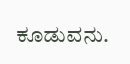ಕೂಡುವನು.